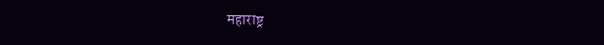महाराष्ट्र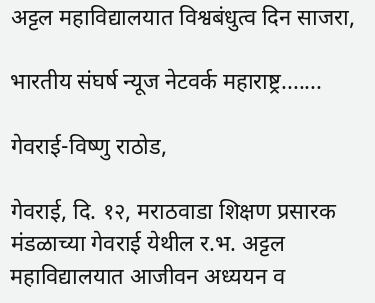अट्टल महाविद्यालयात विश्वबंधुत्व दिन साजरा,

भारतीय संघर्ष न्यूज नेटवर्क महाराष्ट्र.......

गेवराई-विष्णु राठोड,

गेवराई, दि. १२, मराठवाडा शिक्षण प्रसारक मंडळाच्या गेवराई येथील र.भ. अट्टल महाविद्यालयात आजीवन अध्ययन व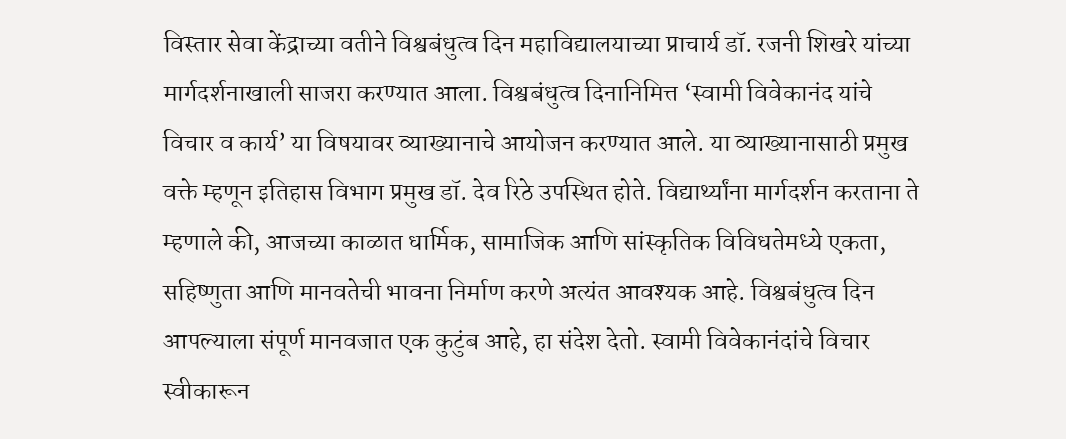विस्तार सेवा केंद्राच्या वतीने विश्वबंधुत्व दिन महाविद्यालयाच्या प्राचार्य डॉ. रजनी शिखरे यांच्या मार्गदर्शनाखाली साजरा करण्यात आला. विश्वबंधुत्व दिनानिमित्त ‘स्वामी विवेकानंद यांचे विचार व कार्य’ या विषयावर व्याख्यानाचे आयोजन करण्यात आले. या व्याख्यानासाठी प्रमुख वक्ते म्हणून इतिहास विभाग प्रमुख डॉ. देव रिठे उपस्थित होते. विद्यार्थ्यांना मार्गदर्शन करताना ते म्हणाले की, आजच्या काळात धार्मिक, सामाजिक आणि सांस्कृतिक विविधतेमध्ये एकता, सहिष्णुता आणि मानवतेची भावना निर्माण करणे अत्यंत आवश्यक आहे. विश्वबंधुत्व दिन आपल्याला संपूर्ण मानवजात एक कुटुंब आहे, हा संदेश देतो. स्वामी विवेकानंदांचे विचार स्वीकारून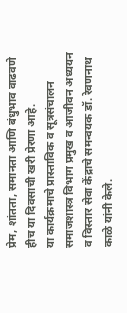प्रेम, शांतता, समानता आणि बंधुभाव वाढवणे हीच या दिवसाची खरी प्रेरणा आहे.
या कार्यक्रमाचे प्रास्ताविक व सूत्रसंचालन समाजशास्त्र विभाग प्रमुख व आजीवन अध्ययन व विस्तार सेवा केंद्राचे समन्वयक डॉ. रेवणनाथ काळे यांनी केले.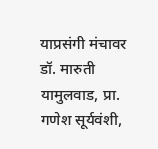याप्रसंगी मंचावर डॉ. मारुती यामुलवाड, प्रा. गणेश सूर्यवंशी,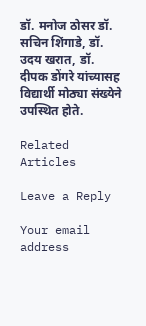डॉ. मनोज ठोसर डॉ. सचिन शिंगाडे, डॉ. उदय खरात, डॉ. दीपक डोंगरे यांच्यासह विद्यार्थी मोठ्या संख्येने उपस्थित होते.

Related Articles

Leave a Reply

Your email address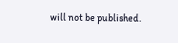will not be published.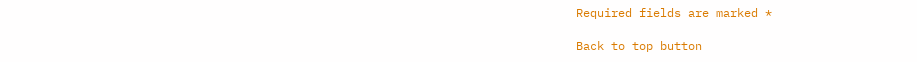Required fields are marked *

Back to top button